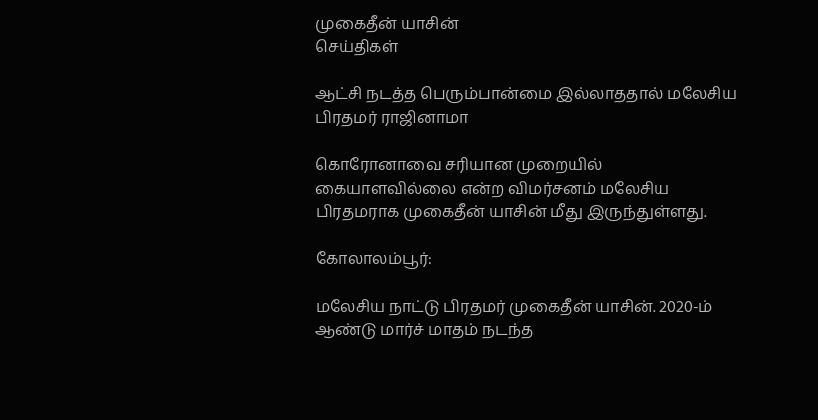முகைதீன் யாசின்
செய்திகள்

ஆட்சி நடத்த பெரும்பான்மை இல்லாததால் மலேசிய பிரதமர் ராஜினாமா

கொரோனாவை சரியான முறையில் கையாளவில்லை என்ற விமர்சனம் மலேசிய பிரதமராக முகைதீன் யாசின் மீது இருந்துள்ளது.

கோலாலம்பூர்:

மலேசிய நாட்டு பிரதமர் முகைதீன் யாசின். 2020-ம் ஆண்டு மார்ச் மாதம் நடந்த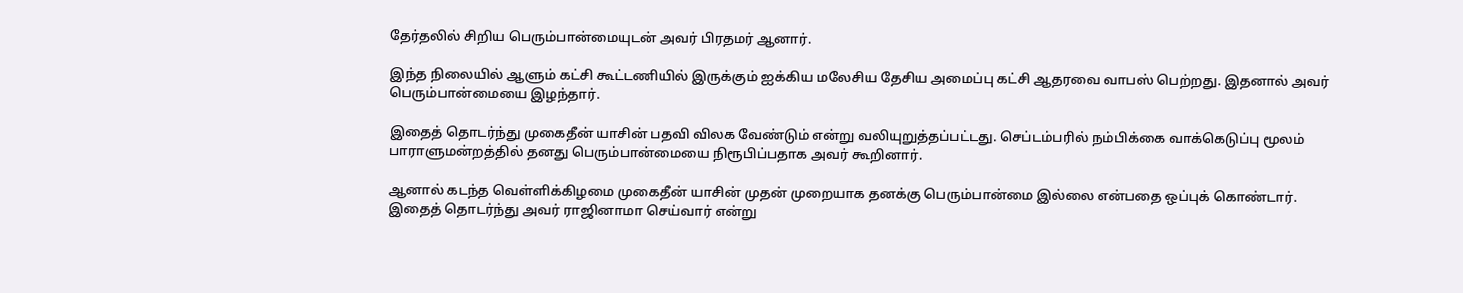தேர்தலில் சிறிய பெரும்பான்மையுடன் அவர் பிரதமர் ஆனார்.

இந்த நிலையில் ஆளும் கட்சி கூட்டணியில் இருக்கும் ஐக்கிய மலேசிய தேசிய அமைப்பு கட்சி ஆதரவை வாபஸ் பெற்றது. இதனால் அவர் பெரும்பான்மையை இழந்தார்.

இதைத் தொடர்ந்து முகைதீன் யாசின் பதவி விலக வேண்டும் என்று வலியுறுத்தப்பட்டது. செப்டம்பரில் நம்பிக்கை வாக்கெடுப்பு மூலம் பாராளுமன்றத்தில் தனது பெரும்பான்மையை நிரூபிப்பதாக அவர் கூறினார்.

ஆனால் கடந்த வெள்ளிக்கிழமை முகைதீன் யாசின் முதன் முறையாக தனக்கு பெரும்பான்மை இல்லை என்பதை ஒப்புக் கொண்டார். இதைத் தொடர்ந்து அவர் ராஜினாமா செய்வார் என்று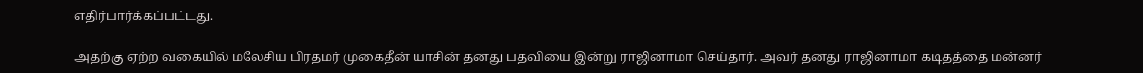எதிர்பார்க்கப்பட்டது.

அதற்கு ஏற்ற வகையில் மலேசிய பிரதமர் முகைதீன் யாசின் தனது பதவியை இன்று ராஜினாமா செய்தார். அவர் தனது ராஜினாமா கடிதத்தை மன்னர்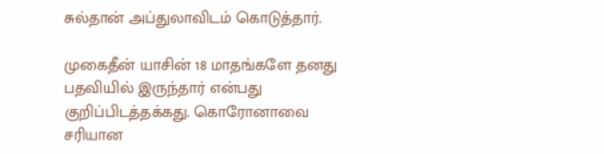சுல்தான் அப்துலாவிடம் கொடுத்தார்.

முகைதீன் யாசின் 18 மாதங்களே தனது பதவியில் இருந்தார் என்பது குறிப்பிடத்தக்கது. கொரோனாவை சரியான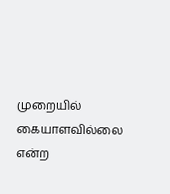முறையில் கையாளவில்லை என்ற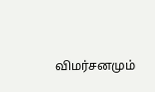விமர்சனமும்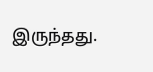இருந்தது.